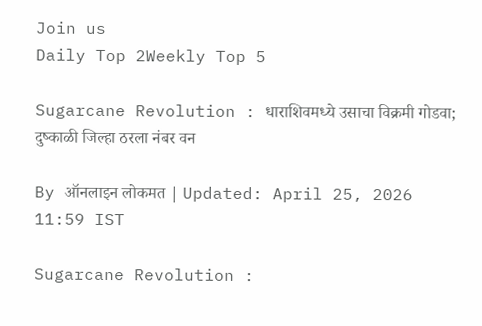Join us
Daily Top 2Weekly Top 5

Sugarcane Revolution : धाराशिवमध्ये उसाचा विक्रमी गोडवा; दुष्काळी जिल्हा ठरला नंबर वन

By ऑनलाइन लोकमत | Updated: April 25, 2026 11:59 IST

Sugarcane Revolution :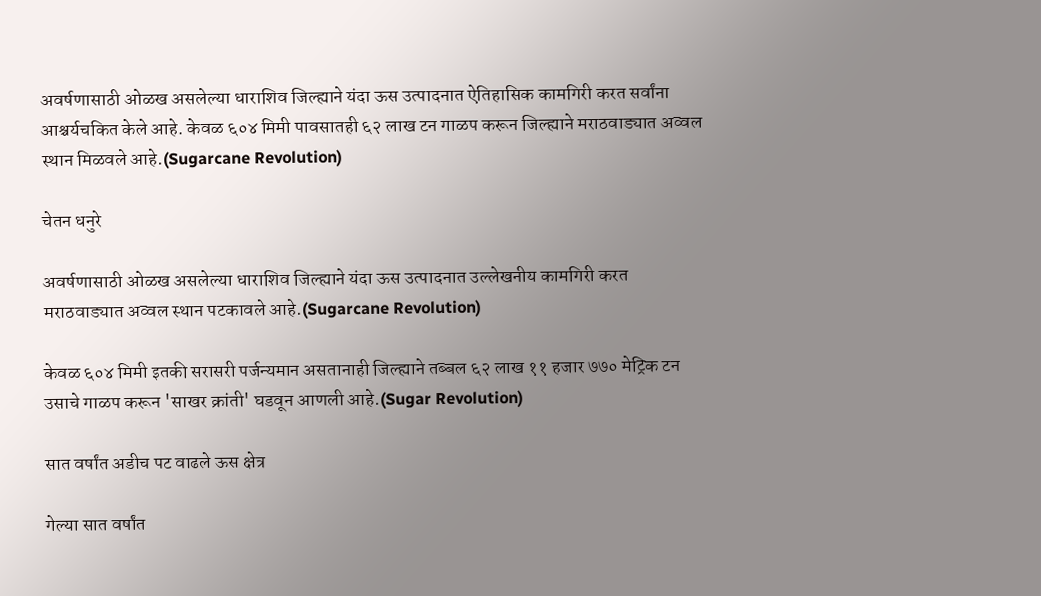अवर्षणासाठी ओळख असलेल्या धाराशिव जिल्ह्याने यंदा ऊस उत्पादनात ऐतिहासिक कामगिरी करत सर्वांना आश्चर्यचकित केले आहे. केवळ ६०४ मिमी पावसातही ६२ लाख टन गाळप करून जिल्ह्याने मराठवाड्यात अव्वल स्थान मिळवले आहे.(Sugarcane Revolution)

चेतन धनुरे

अवर्षणासाठी ओळख असलेल्या धाराशिव जिल्ह्याने यंदा ऊस उत्पादनात उल्लेखनीय कामगिरी करत मराठवाड्यात अव्वल स्थान पटकावले आहे.(Sugarcane Revolution)

केवळ ६०४ मिमी इतकी सरासरी पर्जन्यमान असतानाही जिल्ह्याने तब्बल ६२ लाख ११ हजार ७७० मेट्रिक टन उसाचे गाळप करून 'साखर क्रांती' घडवून आणली आहे.(Sugar Revolution)

सात वर्षांत अडीच पट वाढले ऊस क्षेत्र

गेल्या सात वर्षांत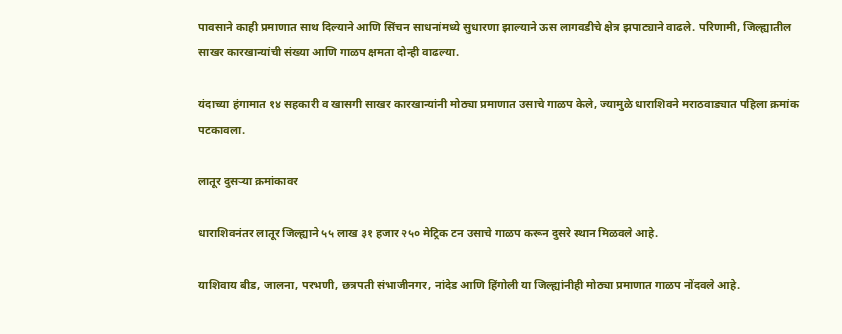पावसाने काही प्रमाणात साथ दिल्याने आणि सिंचन साधनांमध्ये सुधारणा झाल्याने ऊस लागवडीचे क्षेत्र झपाट्याने वाढले. परिणामी, जिल्ह्यातील साखर कारखान्यांची संख्या आणि गाळप क्षमता दोन्ही वाढल्या.

यंदाच्या हंगामात १४ सहकारी व खासगी साखर कारखान्यांनी मोठ्या प्रमाणात उसाचे गाळप केले, ज्यामुळे धाराशिवने मराठवाड्यात पहिला क्रमांक पटकावला.

लातूर दुसऱ्या क्रमांकावर

धाराशिवनंतर लातूर जिल्ह्याने ५५ लाख ३१ हजार २५० मेट्रिक टन उसाचे गाळप करून दुसरे स्थान मिळवले आहे.

याशिवाय बीड, जालना, परभणी, छत्रपती संभाजीनगर, नांदेड आणि हिंगोली या जिल्ह्यांनीही मोठ्या प्रमाणात गाळप नोंदवले आहे.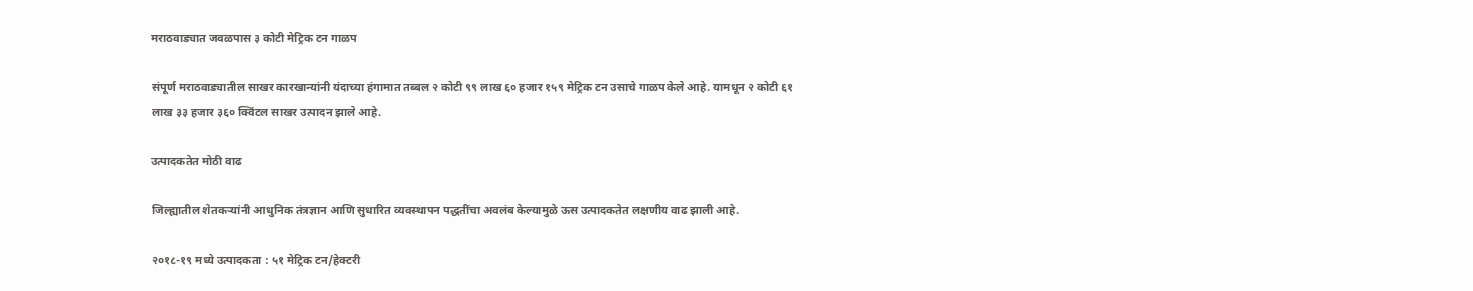मराठवाड्यात जवळपास ३ कोटी मेट्रिक टन गाळप

संपूर्ण मराठवाड्यातील साखर कारखान्यांनी यंदाच्या हंगामात तब्बल २ कोटी ९९ लाख ६० हजार १५९ मेट्रिक टन उसाचे गाळप केले आहे. यामधून २ कोटी ६१ लाख ३३ हजार ३६० क्विंटल साखर उत्पादन झाले आहे.

उत्पादकतेत मोठी वाढ

जिल्ह्यातील शेतकऱ्यांनी आधुनिक तंत्रज्ञान आणि सुधारित व्यवस्थापन पद्धतींचा अवलंब केल्यामुळे ऊस उत्पादकतेत लक्षणीय वाढ झाली आहे.

२०१८-१९ मध्ये उत्पादकता : ५१ मेट्रिक टन/हेक्टरी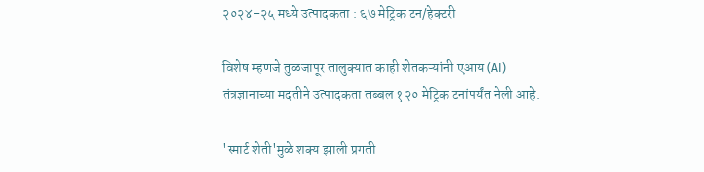२०२४-२५ मध्ये उत्पादकता : ६७ मेट्रिक टन/हेक्टरी

विशेष म्हणजे तुळजापूर तालुक्यात काही शेतकऱ्यांनी एआय (AI) तंत्रज्ञानाच्या मदतीने उत्पादकता तब्बल १२० मेट्रिक टनांपर्यंत नेली आहे.

'स्मार्ट शेती'मुळे शक्य झाली प्रगती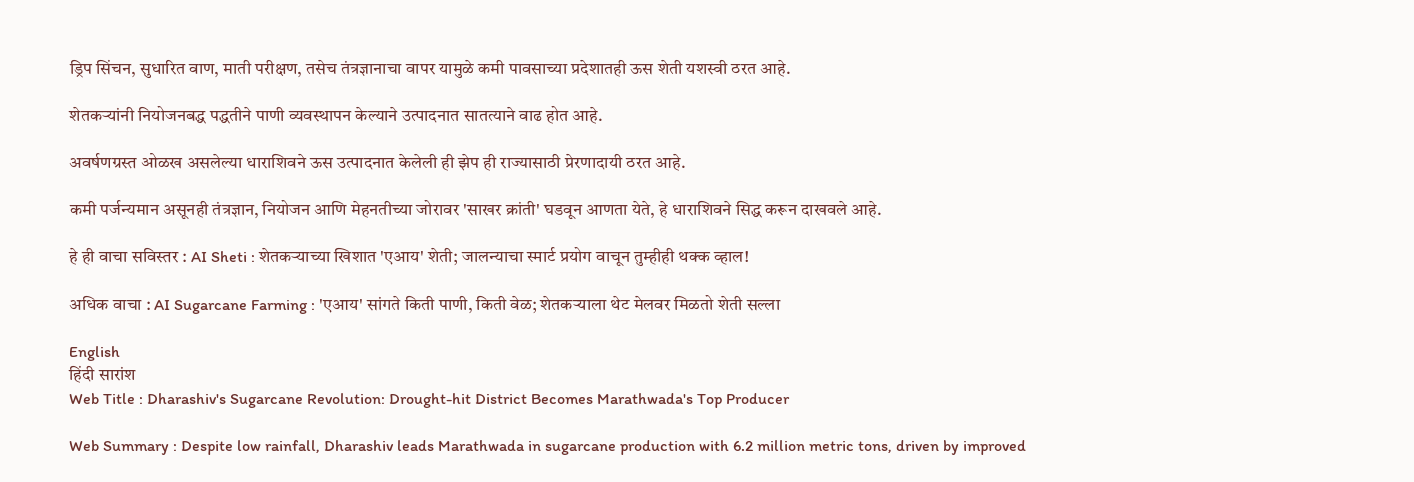ड्रिप सिंचन, सुधारित वाण, माती परीक्षण, तसेच तंत्रज्ञानाचा वापर यामुळे कमी पावसाच्या प्रदेशातही ऊस शेती यशस्वी ठरत आहे.

शेतकऱ्यांनी नियोजनबद्ध पद्धतीने पाणी व्यवस्थापन केल्याने उत्पादनात सातत्याने वाढ होत आहे.

अवर्षणग्रस्त ओळख असलेल्या धाराशिवने ऊस उत्पादनात केलेली ही झेप ही राज्यासाठी प्रेरणादायी ठरत आहे.

कमी पर्जन्यमान असूनही तंत्रज्ञान, नियोजन आणि मेहनतीच्या जोरावर 'साखर क्रांती' घडवून आणता येते, हे धाराशिवने सिद्ध करून दाखवले आहे.

हे ही वाचा सविस्तर : AI Sheti : शेतकऱ्याच्या खिशात 'एआय' शेती; जालन्याचा स्मार्ट प्रयोग वाचून तुम्हीही थक्क व्हाल!

अधिक वाचा : AI Sugarcane Farming : 'एआय' सांगते किती पाणी, किती वेळ; शेतकऱ्याला थेट मेलवर मिळतो शेती सल्ला

English
हिंदी सारांश
Web Title : Dharashiv's Sugarcane Revolution: Drought-hit District Becomes Marathwada's Top Producer

Web Summary : Despite low rainfall, Dharashiv leads Marathwada in sugarcane production with 6.2 million metric tons, driven by improved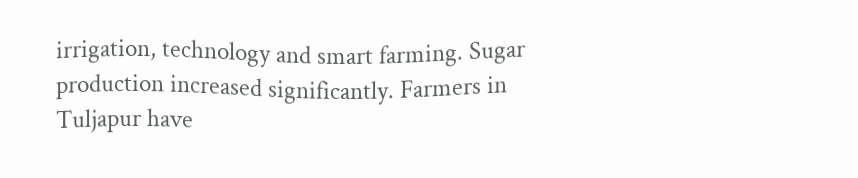irrigation, technology and smart farming. Sugar production increased significantly. Farmers in Tuljapur have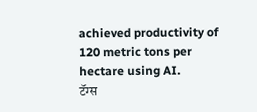achieved productivity of 120 metric tons per hectare using AI.
टॅग्स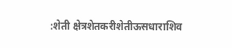:शेती क्षेत्रशेतकरीशेतीऊसधाराशिव